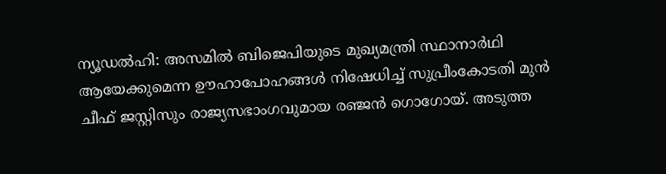ന്യൂഡൽഹി: അസമിൽ ബിജെപിയുടെ മുഖ്യമന്ത്രി സ്ഥാനാർഥി ആയേക്കുമെന്ന ഊഹാപോഹങ്ങൾ നിഷേധിച്ച് സുപ്രീംകോടതി മുൻ ചീഫ് ജസ്റ്റിസും രാജ്യസഭാംഗവുമായ രഞ്ജൻ ഗൊഗോയ്. അടുത്ത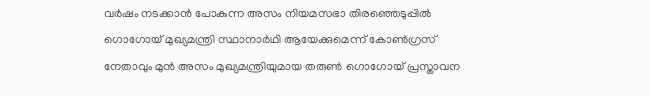വർഷം നടക്കാൻ പോകുന്ന അസം നിയമസഭാ തിരഞ്ഞെടുപ്പിൽ ഗൊഗോയ് മുഖ്യമന്ത്രി സ്ഥാനാർഥി ആയേക്കുമെന്ന് കോൺഗ്രസ് നേതാവും മുൻ അസം മുഖ്യമന്ത്രിയുമായ തരുൺ ഗൊഗോയ് പ്രസ്താവന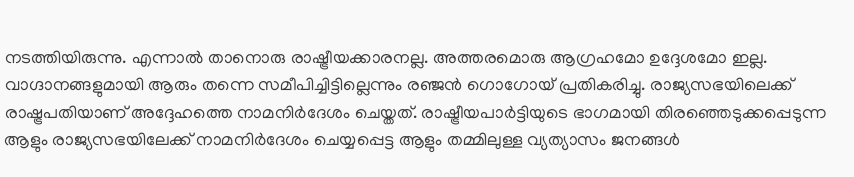നടത്തിയിരുന്നു. എന്നാൽ താനൊരു രാഷ്ട്രീയക്കാരനല്ല. അത്തരമൊരു ആഗ്രഹമോ ഉദ്ദേശമോ ഇല്ല. വാഗ്ദാനങ്ങളുമായി ആരും തന്നെ സമീപിച്ചിട്ടില്ലെന്നും രഞ്ജൻ ഗൊഗോയ് പ്രതികരിച്ചു. രാജ്യസഭയിലെക്ക് രാഷ്ട്രപതിയാണ് അദ്ദേഹത്തെ നാമനിർദേശം ചെയ്തത്. രാഷ്ട്രീയപാർട്ടിയുടെ ഭാഗമായി തിരഞ്ഞെടുക്കപ്പെടുന്ന ആളും രാജ്യസഭയിലേക്ക് നാമനിർദേശം ചെയ്യപ്പെട്ട ആളും തമ്മിലുള്ള വ്യത്യാസം ജനങ്ങൾ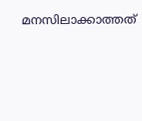മനസിലാക്കാത്തത്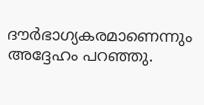ദൗർഭാഗ്യകരമാണെന്നും അദ്ദേഹം പറഞ്ഞു.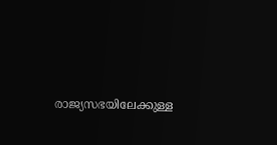രാജ്യസഭയിലേക്കുള്ള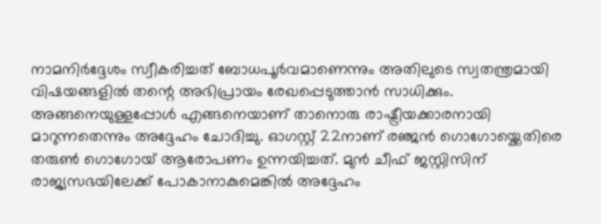നാമനിർദ്ദേശം സ്വീകരിച്ചത് ബോധപൂർവമാണെന്നും അതിലുടെ സ്വതന്ത്രമായി വിഷയങ്ങളിൽ തന്റെ അഭിപ്രായം രേഖപ്പെടുത്താൻ സാധിക്കും. അങ്ങനെയുള്ളപ്പോൾ എങ്ങനെയാണ് താനൊരു രാഷ്ട്രീയക്കാരനായി മാറുന്നതെന്നും അദ്ദേഹം ചോദിച്ചു. ഓഗസ്റ്റ് 22നാണ് രഞ്ജൻ ഗൊഗോയ്ക്കെതിരെ തരുൺ ഗൊഗോയ് ആരോപണം ഉന്നയിച്ചത്. മുൻ ചീഫ് ജസ്റ്റിസിന് രാജ്യസഭയിലേക്ക് പോകാനാകുമെങ്കിൽ അദ്ദേഹം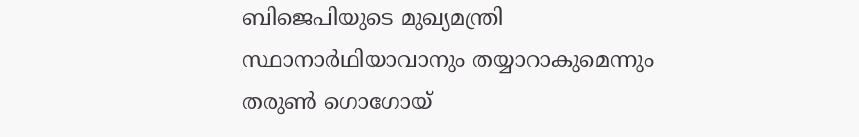ബിജെപിയുടെ മുഖ്യമന്ത്രി സ്ഥാനാർഥിയാവാനും തയ്യാറാകുമെന്നും തരുൺ ഗൊഗോയ്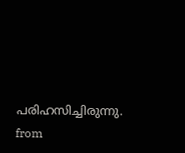പരിഹസിച്ചിരുന്നു.
from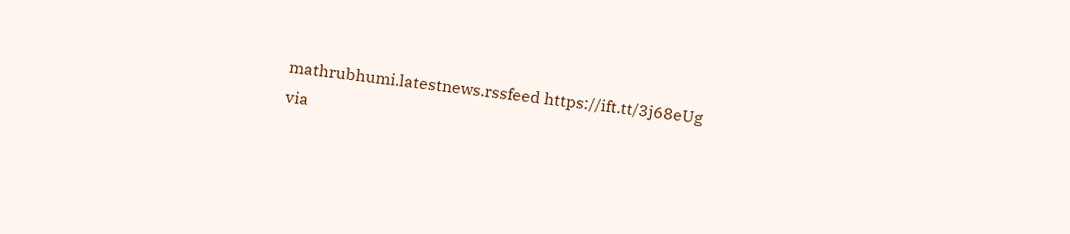mathrubhumi.latestnews.rssfeed https://ift.tt/3j68eUg
via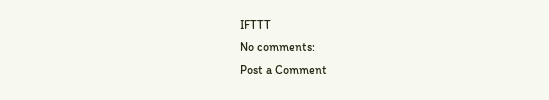IFTTT
No comments:
Post a Comment